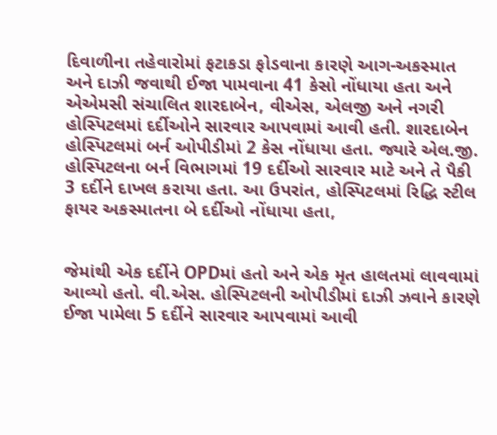દિવાળીના તહેવારોમાં ફટાકડા ફોડવાના કારણે આગ-અકસ્માત અને દાઝી જવાથી ઈજા પામવાના 41 કેસો નોંધાયા હતા અને એએમસી સંચાલિત શારદાબેન, વીએસ, એલજી અને નગરી હોસ્પિટલમાં દર્દીઓને સારવાર આપવામાં આવી હતી. શારદાબેન હોસ્પિટલમાં બર્ન ઓપીડીમાં 2 કેસ નોંધાયા હતા. જ્યારે એલ.જી. હોસ્પિટલના બર્ન વિભાગમાં 19 દર્દીઓ સારવાર માટે અને તે પૈકી 3 દર્દીને દાખલ કરાયા હતા. આ ઉપરાંત, હોસ્પિટલમાં રિદ્ધિ સ્ટીલ ફાયર અકસ્માતના બે દર્દીઓ નોંધાયા હતા,


જેમાંથી એક દર્દીને OPDમાં હતો અને એક મૃત હાલતમાં લાવવામાં આવ્યો હતો. વી.એસ. હોસ્પિટલની ઓપીડીમાં દાઝી ઝવાને કારણે ઈજા પામેલા 5 દર્દીને સારવાર આપવામાં આવી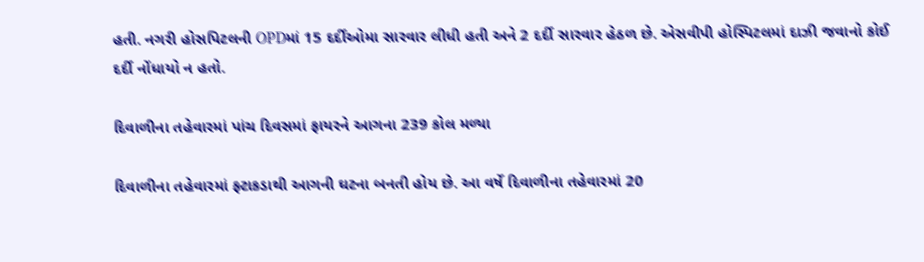હતી. નગરી હોસપિટલની OPDમાં 15 દર્દીઓમા સારવાર લીધી હતી અને 2 દર્દી સારવાર હેઠળ છે. એસવીપી હોસ્પિટલમાં દાઝી જવાનો કોઈ દર્દી નોંધાયો ન હતો.

દિવાળીના તહેવારમાં પાંચ દિવસમાં ફાયરને આગના 239 કોલ મળ્યા

દિવાળીના તહેવારમાં ફ્ટાકડાથી આગની ઘટના બનતી હોય છે. આ વર્ષે દિવાળીના તહેવારમાં 20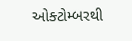ઓક્ટોમ્બરથી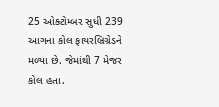25 ઓક્ટોમ્બર સુધી 239 આગના કોલ ફાયરબ્રિગ્રેડને મળ્યા છે. જેમાંથી 7 મેજર કોલ હતા.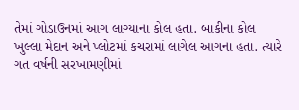તેમાં ગોડાઉનમાં આગ લાગ્યાના કોલ હતા. બાકીના કોલ ખુલ્લા મેદાન અને પ્લોટમાં કચરામાં લાગેલ આગના હતા. ત્યારે ગત વર્ષની સરખામણીમાં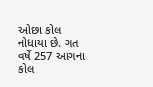ઓછા કોલ નોધાયા છે. ગત વર્ષે 257 આગના કોલ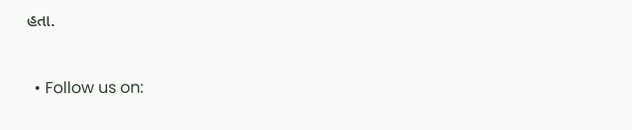હતા.


  • Follow us on: